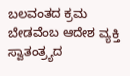ಬಲವಂತದ ಕ್ರಮ ಬೇಡವೆಂಬ ಆದೇಶ ವ್ಯಕ್ತಿ ಸ್ವಾತಂತ್ರ್ಯದ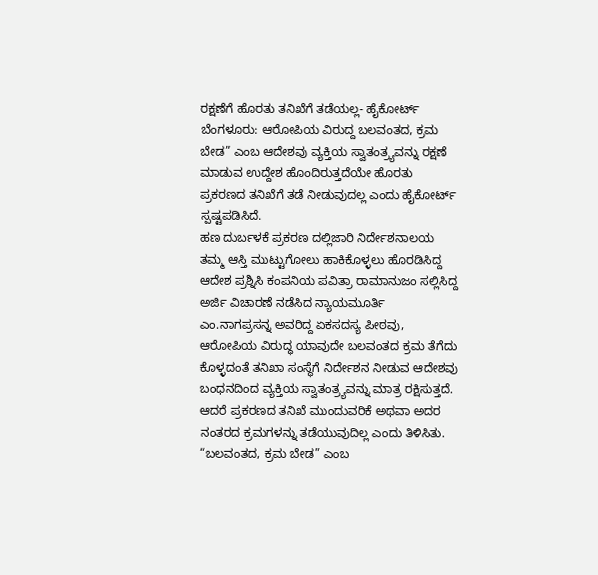ರಕ್ಷಣೆಗೆ ಹೊರತು ತನಿಖೆಗೆ ತಡೆಯಲ್ಲ- ಹೈಕೋರ್ಟ್
ಬೆಂಗಳೂರು: ಆರೋಪಿಯ ವಿರುದ್ದ ಬಲವಂತದ, ಕ್ರಮ ಬೇಡ” ಎಂಬ ಆದೇಶವು ವ್ಯಕ್ತಿಯ ಸ್ವಾತಂತ್ರ್ಯವನ್ನು ರಕ್ಷಣೆ ಮಾಡುವ ಉದ್ದೇಶ ಹೊಂದಿರುತ್ತದೆಯೇ ಹೊರತು ಪ್ರಕರಣದ ತನಿಖೆಗೆ ತಡೆ ನೀಡುವುದಲ್ಲ ಎಂದು ಹೈಕೋರ್ಟ್ ಸ್ಪಷ್ಟಪಡಿಸಿದೆ.
ಹಣ ದುರ್ಬಳಕೆ ಪ್ರಕರಣ ದಲ್ಲಿಜಾರಿ ನಿರ್ದೇಶನಾಲಯ ತಮ್ಮ ಆಸ್ತಿ ಮುಟ್ಟುಗೋಲು ಹಾಕಿಕೊಳ್ಳಲು ಹೊರಡಿಸಿದ್ದ ಆದೇಶ ಪ್ರಶ್ನಿಸಿ ಕಂಪನಿಯ ಪವಿತ್ರಾ ರಾಮಾನುಜಂ ಸಲ್ಲಿಸಿದ್ದ ಅರ್ಜಿ ವಿಚಾರಣೆ ನಡೆಸಿದ ನ್ಯಾಯಮೂರ್ತಿ ಎಂ.ನಾಗಪ್ರಸನ್ನ ಅವರಿದ್ದ ಏಕಸದಸ್ಯ ಪೀಠವು, ಆರೋಪಿಯ ವಿರುದ್ಧ ಯಾವುದೇ ಬಲವಂತದ ಕ್ರಮ ತೆಗೆದು ಕೊಳ್ಳದಂತೆ ತನಿಖಾ ಸಂಸ್ಥೆಗೆ ನಿರ್ದೇಶನ ನೀಡುವ ಆದೇಶವು ಬಂಧನದಿಂದ ವ್ಯಕ್ತಿಯ ಸ್ವಾತಂತ್ರ್ಯವನ್ನು ಮಾತ್ರ ರಕ್ಷಿಸುತ್ತದೆ. ಆದರೆ ಪ್ರಕರಣದ ತನಿಖೆ ಮುಂದುವರಿಕೆ ಅಥವಾ ಅದರ ನಂತರದ ಕ್ರಮಗಳನ್ನು ತಡೆಯುವುದಿಲ್ಲ ಎಂದು ತಿಳಿಸಿತು.
“ಬಲವಂತದ, ಕ್ರಮ ಬೇಡ” ಎಂಬ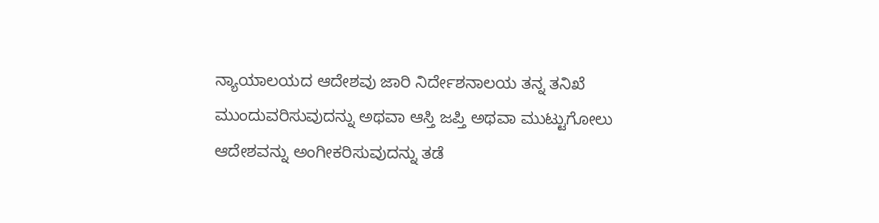ನ್ಯಾಯಾಲಯದ ಆದೇಶವು ಜಾರಿ ನಿರ್ದೇಶನಾಲಯ ತನ್ನ ತನಿಖೆ ಮುಂದುವರಿಸುವುದನ್ನು ಅಥವಾ ಆಸ್ತಿ ಜಪ್ತಿ ಅಥವಾ ಮುಟ್ಟುಗೋಲು ಆದೇಶವನ್ನು ಅಂಗೀಕರಿಸುವುದನ್ನು ತಡೆ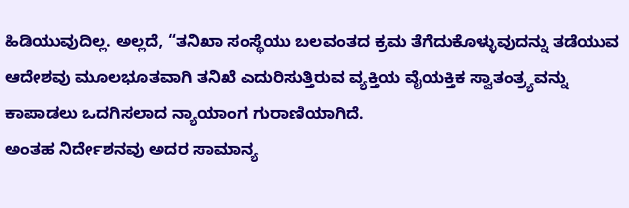ಹಿಡಿಯುವುದಿಲ್ಲ. ಅಲ್ಲದೆ, “ತನಿಖಾ ಸಂಸ್ಥೆಯು ಬಲವಂತದ ಕ್ರಮ ತೆಗೆದುಕೊಳ್ಳುವುದನ್ನು ತಡೆಯುವ ಆದೇಶವು ಮೂಲಭೂತವಾಗಿ ತನಿಖೆ ಎದುರಿಸುತ್ತಿರುವ ವ್ಯಕ್ತಿಯ ವೈಯಕ್ತಿಕ ಸ್ವಾತಂತ್ರ್ಯವನ್ನು ಕಾಪಾಡಲು ಒದಗಿಸಲಾದ ನ್ಯಾಯಾಂಗ ಗುರಾಣಿಯಾಗಿದೆ.
ಅಂತಹ ನಿರ್ದೇಶನವು ಅದರ ಸಾಮಾನ್ಯ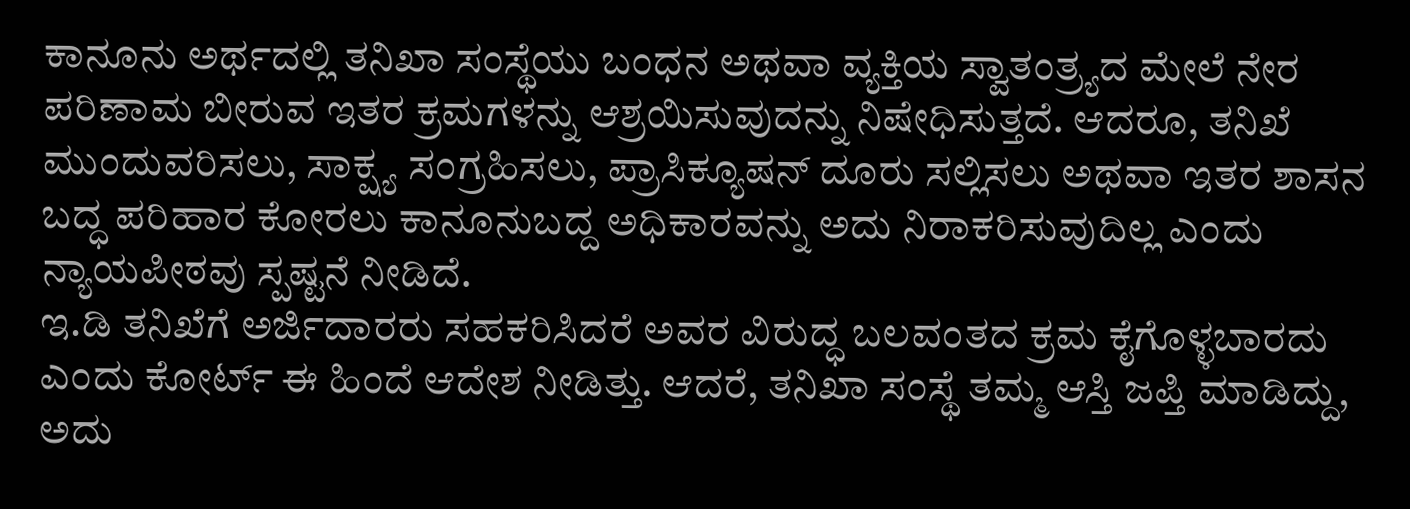ಕಾನೂನು ಅರ್ಥದಲ್ಲಿ ತನಿಖಾ ಸಂಸ್ಥೆಯು ಬಂಧನ ಅಥವಾ ವ್ಯಕ್ತಿಯ ಸ್ವಾತಂತ್ರ್ಯದ ಮೇಲೆ ನೇರ ಪರಿಣಾಮ ಬೀರುವ ಇತರ ಕ್ರಮಗಳನ್ನು ಆಶ್ರಯಿಸುವುದನ್ನು ನಿಷೇಧಿಸುತ್ತದೆ. ಆದರೂ, ತನಿಖೆ ಮುಂದುವರಿಸಲು, ಸಾಕ್ಷ್ಯ ಸಂಗ್ರಹಿಸಲು, ಪ್ರಾಸಿಕ್ಯೂಷನ್ ದೂರು ಸಲ್ಲಿಸಲು ಅಥವಾ ಇತರ ಶಾಸನ ಬದ್ಧ ಪರಿಹಾರ ಕೋರಲು ಕಾನೂನುಬದ್ದ ಅಧಿಕಾರವನ್ನು ಅದು ನಿರಾಕರಿಸುವುದಿಲ್ಲ ಎಂದು ನ್ಯಾಯಪೀಠವು ಸ್ಪಷ್ಟನೆ ನೀಡಿದೆ.
ಇ.ಡಿ ತನಿಖೆಗೆ ಅರ್ಜಿದಾರರು ಸಹಕರಿಸಿದರೆ ಅವರ ವಿರುದ್ಧ ಬಲವಂತದ ಕ್ರಮ ಕೈಗೊಳ್ಳಬಾರದು ಎಂದು ಕೋರ್ಟ್ ಈ ಹಿಂದೆ ಆದೇಶ ನೀಡಿತ್ತು. ಆದರೆ, ತನಿಖಾ ಸಂಸ್ಥೆ ತಮ್ಮ ಆಸ್ತಿ ಜಪ್ತಿ ಮಾಡಿದ್ದು, ಅದು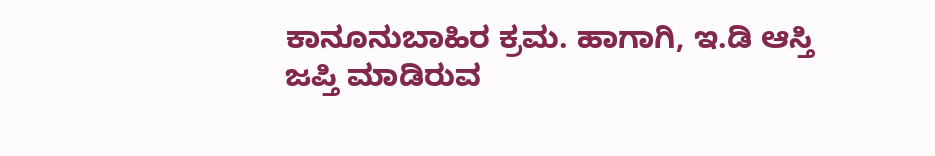ಕಾನೂನುಬಾಹಿರ ಕ್ರಮ. ಹಾಗಾಗಿ, ಇ.ಡಿ ಆಸ್ತಿ ಜಪ್ತಿ ಮಾಡಿರುವ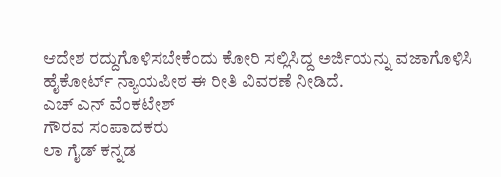ಆದೇಶ ರದ್ದುಗೊಳಿಸಬೇಕೆಂದು ಕೋರಿ ಸಲ್ಲಿಸಿದ್ದ ಅರ್ಜಿಯನ್ನು ವಜಾಗೊಳಿಸಿ ಹೈಕೋರ್ಟ್ ನ್ಯಾಯಪೀಠ ಈ ರೀತಿ ವಿವರಣೆ ನೀಡಿದೆ.
ಎಚ್ ಎನ್ ವೆಂಕಟೇಶ್
ಗೌರವ ಸಂಪಾದಕರು
ಲಾ ಗೈಡ್ ಕನ್ನಡ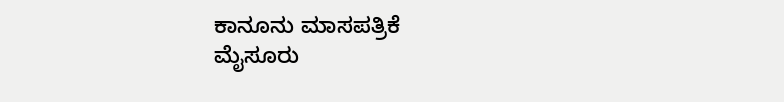ಕಾನೂನು ಮಾಸಪತ್ರಿಕೆ
ಮೈಸೂರು